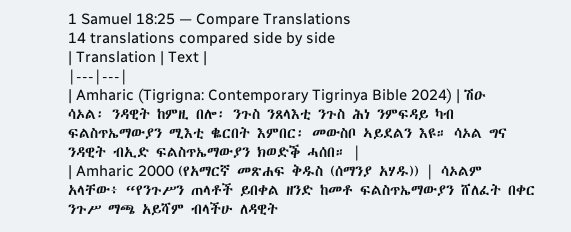1 Samuel 18:25 — Compare Translations
14 translations compared side by side
| Translation | Text |
|---|---|
| Amharic (Tigrigna: Contemporary Tigrinya Bible 2024) | ሽዑ ሳኦል፡ ንዳዊት ከምዚ በሎ፡ ንጉስ ንጸላእቲ ንጉስ ሕነ ንምፍዳይ ካብ ፍልስጥኤማውያን ሚእቲ ቈርበት እምበር፡ መውስቦ ኣይደልን እዩ። ሳኦል ግና ንዳዊት ብኢድ ፍልስጥኤማውያን ክወድቕ ሓሰበ። |
| Amharic 2000 (የአማርኛ መጽሐፍ ቅዱስ (ሰማንያ አሃዱ)) | ሳኦልም አላቸው፥ “የንጉሥን ጠላቶች ይበቀል ዘንድ ከመቶ ፍልስጥኤማውያን ሸለፈት በቀር ንጉሥ ማጫ አይሻም ብላችሁ ለዳዊት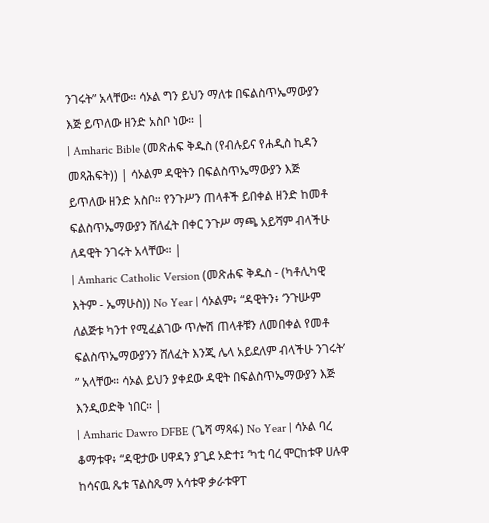ንገሩት” አላቸው። ሳኦል ግን ይህን ማለቱ በፍልስጥኤማውያን እጅ ይጥለው ዘንድ አስቦ ነው። |
| Amharic Bible (መጽሐፍ ቅዱስ (የብሉይና የሐዲስ ኪዳን መጻሕፍት)) | ሳኦልም ዳዊትን በፍልስጥኤማውያን እጅ ይጥለው ዘንድ አስቦ። የንጉሥን ጠላቶች ይበቀል ዘንድ ከመቶ ፍልስጥኤማውያን ሸለፈት በቀር ንጉሥ ማጫ አይሻም ብላችሁ ለዳዊት ንገሩት አላቸው። |
| Amharic Catholic Version (መጽሐፍ ቅዱስ - (ካቶሊካዊ እትም - ኤማሁስ)) No Year | ሳኦልም፥ “ዳዊትን፥ ‘ንጉሡም ለልጅቱ ካንተ የሚፈልገው ጥሎሽ ጠላቶቹን ለመበቀል የመቶ ፍልስጥኤማውያንን ሸለፈት እንጂ ሌላ አይደለም ብላችሁ ንገሩት’ ” አላቸው። ሳኦል ይህን ያቀደው ዳዊት በፍልስጥኤማውያን እጅ እንዲወድቅ ነበር። |
| Amharic Dawro DFBE (ጌሻ ማጻፋ) No Year | ሳኦል ባረ ቆማቱዋ፥ “ዳዊታው ሀዋዳን ያጊደ ኦድተ፤ ‘ካቲ ባረ ሞርከቱዋ ሀሉዋ ከሳናዉ ጼቱ ፕልስጼማ አሳቱዋ ቃራቱዋፐ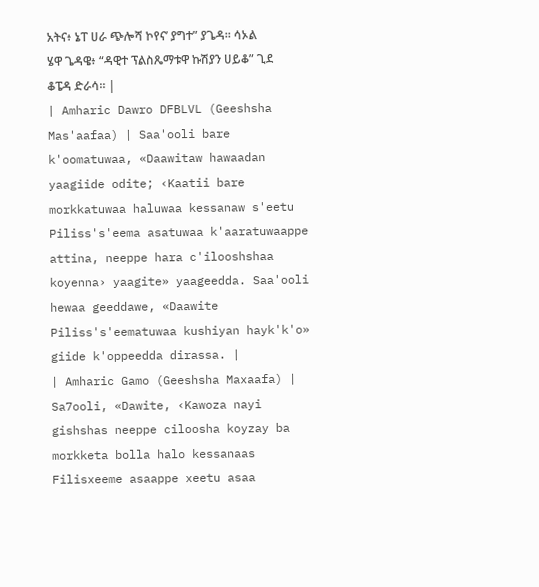አትና፥ ኔፐ ሀራ ጭሎሻ ኮየና’ ያግተ” ያጌዳ። ሳኦል ሄዋ ጌዳዌ፥ “ዳዊተ ፕልስጼማቱዋ ኩሽያን ሀይቆ” ጊደ ቆፔዳ ድራሳ። |
| Amharic Dawro DFBLVL (Geeshsha Mas'aafaa) | Saa'ooli bare k'oomatuwaa, «Daawitaw hawaadan yaagiide odite; ‹Kaatii bare morkkatuwaa haluwaa kessanaw s'eetu Piliss's'eema asatuwaa k'aaratuwaappe attina, neeppe hara c'ilooshshaa koyenna› yaagite» yaageedda. Saa'ooli hewaa geeddawe, «Daawite Piliss's'eematuwaa kushiyan hayk'k'o» giide k'oppeedda dirassa. |
| Amharic Gamo (Geeshsha Maxaafa) | Sa7ooli, «Dawite, ‹Kawoza nayi gishshas neeppe ciloosha koyzay ba morkketa bolla halo kessanaas Filisxeeme asaappe xeetu asaa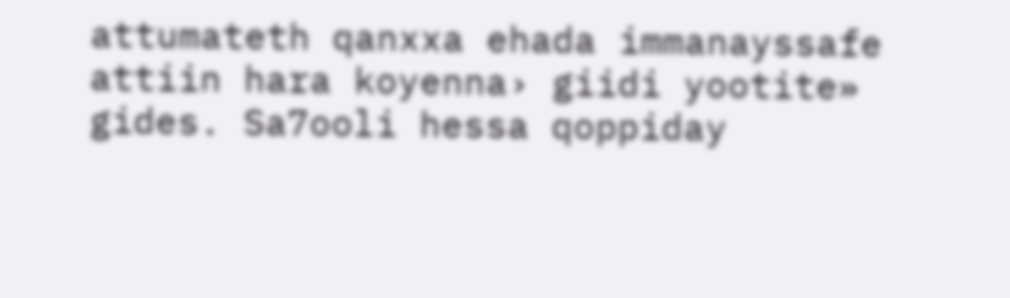attumateth qanxxa ehada immanayssafe attiin hara koyenna› giidi yootite» gides. Sa7ooli hessa qoppiday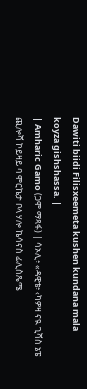Dawiti biidi Filisxeemeta kushen kundana mala koyza gishshassa. |
| Amharic Gamo (ጋሞ ማጻፋ) | ሳኦሊ፥ «ዳዊቴ፥ ‹ካዎዛ ናዪ ጊሻስ ኔፔ ጪሎሻ ኮይዛይ ባ ሞርኬታ ቦላ ሃሎ ኬሳናስ ፊሊስጼሜ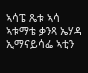ኣሳፔ ጼቱ ኣሳ ኣቱማቴ ቃንጻ ኤሃዳ ኢማናይሳፌ ኣቲን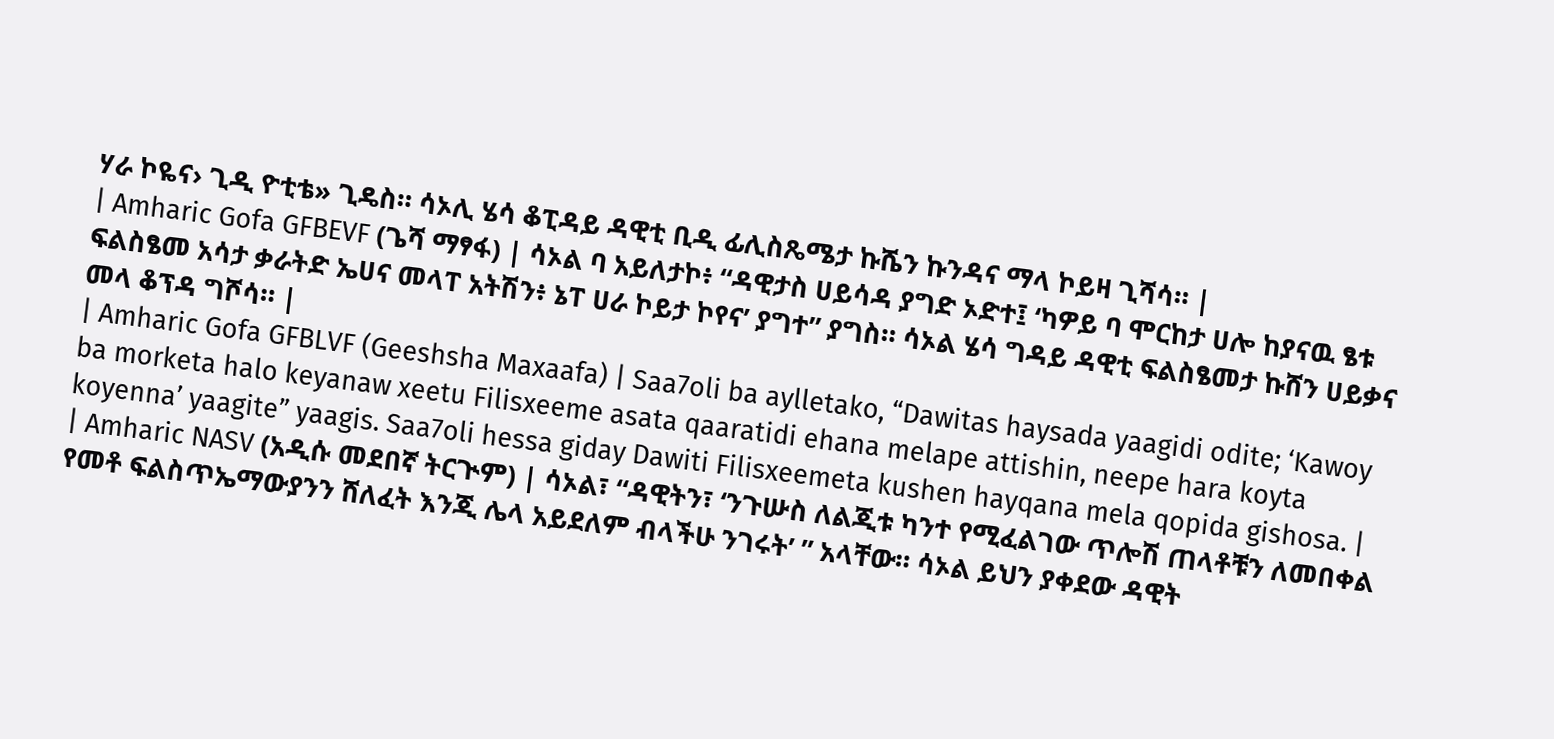ሃራ ኮዬና› ጊዲ ዮቲቴ» ጊዴስ። ሳኦሊ ሄሳ ቆፒዳይ ዳዊቲ ቢዲ ፊሊስጼሜታ ኩሼን ኩንዳና ማላ ኮይዛ ጊሻሳ። |
| Amharic Gofa GFBEVF (ጌሻ ማፃፋ) | ሳኦል ባ አይለታኮ፥ “ዳዊታስ ሀይሳዳ ያግድ ኦድተ፤ ‘ካዎይ ባ ሞርከታ ሀሎ ከያናዉ ፄቱ ፍልስፄመ አሳታ ቃራትድ ኤሀና መላፐ አትሽን፥ ኔፐ ሀራ ኮይታ ኮየና’ ያግተ” ያግስ። ሳኦል ሄሳ ግዳይ ዳዊቲ ፍልስፄመታ ኩሸን ሀይቃና መላ ቆፕዳ ግሾሳ። |
| Amharic Gofa GFBLVF (Geeshsha Maxaafa) | Saa7oli ba aylletako, “Dawitas haysada yaagidi odite; ‘Kawoy ba morketa halo keyanaw xeetu Filisxeeme asata qaaratidi ehana melape attishin, neepe hara koyta koyenna’ yaagite” yaagis. Saa7oli hessa giday Dawiti Filisxeemeta kushen hayqana mela qopida gishosa. |
| Amharic NASV (አዲሱ መደበኛ ትርጒም) | ሳኦል፣ “ዳዊትን፣ ‘ንጉሡስ ለልጂቱ ካንተ የሚፈልገው ጥሎሽ ጠላቶቹን ለመበቀል የመቶ ፍልስጥኤማውያንን ሸለፈት እንጂ ሌላ አይደለም ብላችሁ ንገሩት’ ” አላቸው። ሳኦል ይህን ያቀደው ዳዊት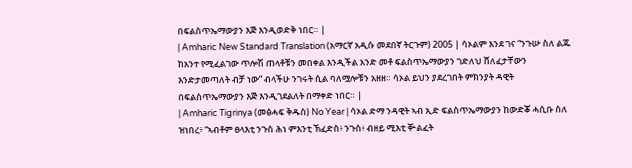በፍልስጥኤማውያን እጅ እንዲወድቅ ነበር። |
| Amharic New Standard Translation (አማርኛ አዲሱ መደበኛ ትርጉም) 2005 | ሳኦልም እንደ ገና “ንጉሡ ስለ ልጁ ከአንተ የሚፈልገው ጥሎሽ ጠላቶቹን መበቀል እንዲችል አንድ መቶ ፍልስጥኤማውያን ገድለህ ሸለፈታቸውን እንድታመጣለት ብቻ ነው” ብላችሁ ንገሩት ሲል ባለሟሎቹን አዘዘ። ሳኦል ይህን ያደረገበት ምክንያት ዳዊት በፍልስጥኤማውያን እጅ እንዲገደልለት በማቀድ ነበር። |
| Amharic Tigrinya (መፅሓፍ ቅዱስ) No Year | ሳኦል ድማ ንዳዊት ኣብ ኢድ ፍልስጥኤማውያን ከውድቖ ሓሲቡ ስለ ዝነበረ፥ “ኣብቶም ፀላእቲ ንጉስ ሕነ ምእንቲ ኽፈድስ፥ ንጉስ፥ ብዘይ ሚእቲ ቝልፈት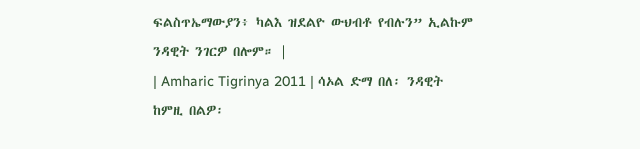ፍልስጥኤማውያን፥ ካልእ ዝደልዮ ውህብቶ የብሉን” ኢልኩም ንዳዊት ንገርዎ በሎም። |
| Amharic Tigrinya 2011 | ሳኦል ድማ በለ፡ ንዳዊት ከምዚ በልዎ፡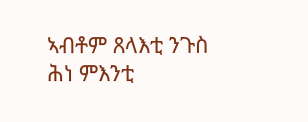ኣብቶም ጸላእቲ ንጉስ ሕነ ምእንቲ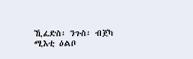ኺፈድስ፡ ንጉስ፡ ብጀካ ሚእቲ ዕልቦ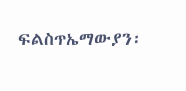ፍልስጥኤማውያን፡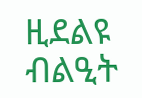ዚደልዩ ብልዒት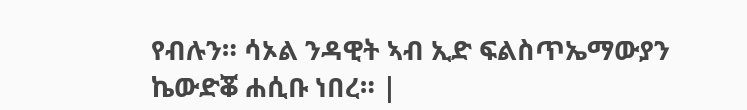የብሉን። ሳኦል ንዳዊት ኣብ ኢድ ፍልስጥኤማውያን ኬውድቖ ሐሲቡ ነበረ። |